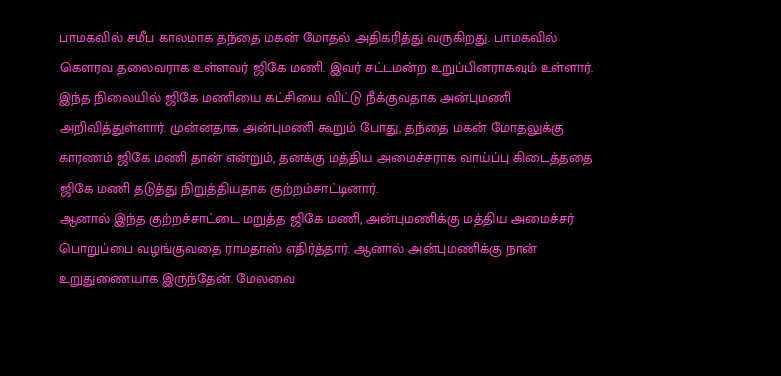பாமகவில் சமீப காலமாக தந்தை மகன் மோதல் அதிகரித்து வருகிறது. பாமகவில் கௌரவ தலைவராக உள்ளவர் ஜிகே மணி. இவர் சட்டமன்ற உறுப்பினராகவும் உள்ளார்.
இந்த நிலையில் ஜிகே மணியை கட்சியை விட்டு நீக்குவதாக அன்புமணி அறிவித்துள்ளார். முன்னதாக அன்புமணி கூறும் போது, தந்தை மகன் மோதலுக்கு காரணம் ஜிகே மணி தான் என்றும், தனக்கு மத்திய அமைச்சராக வாய்ப்பு கிடைத்ததை ஜிகே மணி தடுத்து நிறுத்தியதாக குற்றம்சாட்டினார்.
ஆனால் இந்த குற்றச்சாட்டை மறுத்த ஜிகே மணி, அன்புமணிக்கு மத்திய அமைச்சர் பொறுப்பை வழங்குவதை ராமதாஸ் எதிர்த்தார். ஆனால் அன்புமணிக்கு நான் உறுதுணையாக இருந்தேன். மேலவை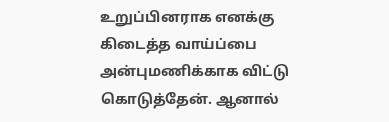உறுப்பினராக எனக்கு கிடைத்த வாய்ப்பை அன்புமணிக்காக விட்டு கொடுத்தேன். ஆனால்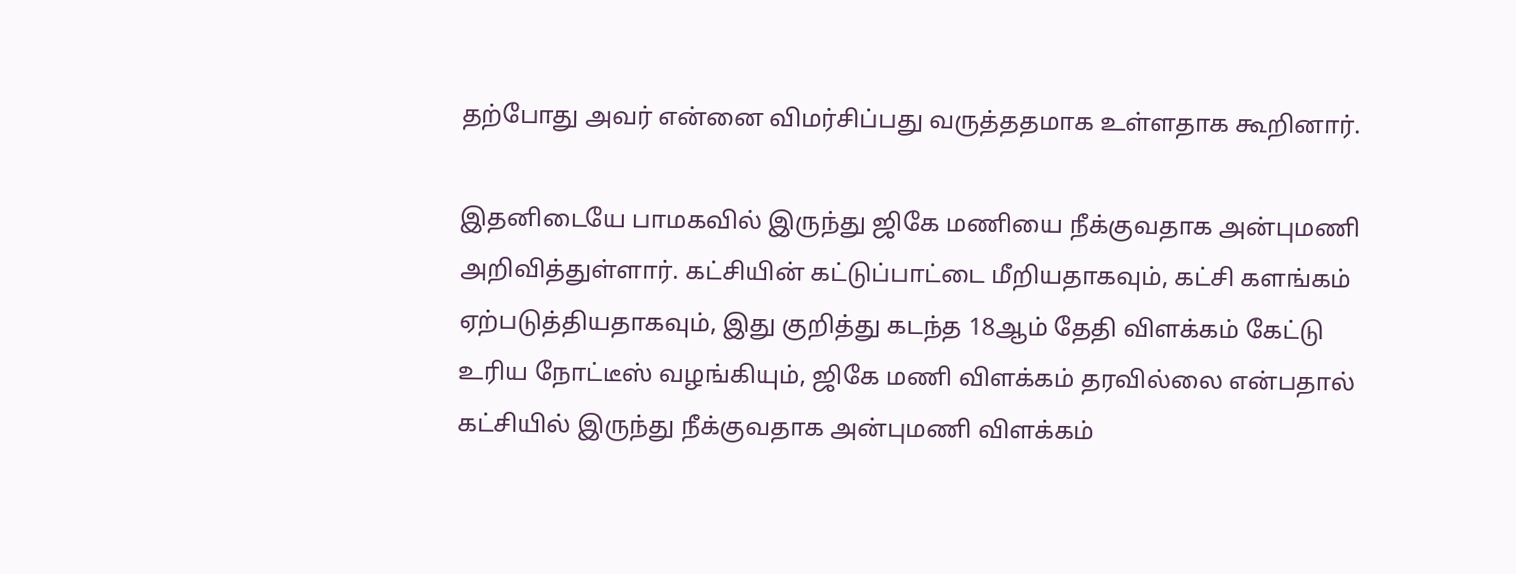தற்போது அவர் என்னை விமர்சிப்பது வருத்ததமாக உள்ளதாக கூறினார்.

இதனிடையே பாமகவில் இருந்து ஜிகே மணியை நீக்குவதாக அன்புமணி அறிவித்துள்ளார். கட்சியின் கட்டுப்பாட்டை மீறியதாகவும், கட்சி களங்கம் ஏற்படுத்தியதாகவும், இது குறித்து கடந்த 18ஆம் தேதி விளக்கம் கேட்டு உரிய நோட்டீஸ் வழங்கியும், ஜிகே மணி விளக்கம் தரவில்லை என்பதால் கட்சியில் இருந்து நீக்குவதாக அன்புமணி விளக்கம்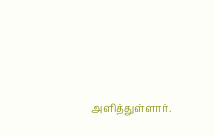அளித்துள்ளார்.